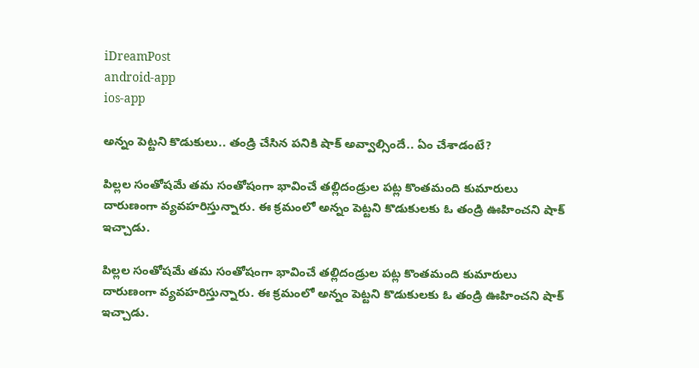iDreamPost
android-app
ios-app

అన్నం పెట్టని కొడుకులు.. తండ్రి చేసిన పనికి షాక్ అవ్వాల్సిందే.. ఏం చేశాడంటే?

పిల్లల సంతోషమే తమ సంతోషంగా భావించే తల్లిదండ్రుల పట్ల కొంతమంది కుమారులు దారుణంగా వ్యవహరిస్తున్నారు. ఈ క్రమంలో అన్నం పెట్టని కొడుకులకు ఓ తండ్రి ఊహించని షాక్ ఇచ్చాడు.

పిల్లల సంతోషమే తమ సంతోషంగా భావించే తల్లిదండ్రుల పట్ల కొంతమంది కుమారులు దారుణంగా వ్యవహరిస్తున్నారు. ఈ క్రమంలో అన్నం పెట్టని కొడుకులకు ఓ తండ్రి ఊహించని షాక్ ఇచ్చాడు.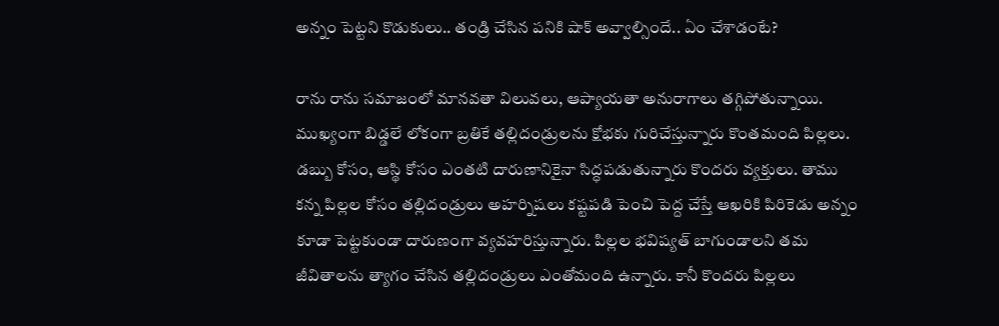అన్నం పెట్టని కొడుకులు.. తండ్రి చేసిన పనికి షాక్ అవ్వాల్సిందే.. ఏం చేశాడంటే?

రాను రాను సమాజంలో మానవతా విలువలు, ఆప్యాయతా అనురాగాలు తగ్గిపోతున్నాయి. ముఖ్యంగా బిడ్డలే లోకంగా బ్రతికే తల్లిదండ్రులను క్షోభకు గురిచేస్తున్నారు కొంతమంది పిల్లలు. డబ్బు కోసం, ఆస్థి కోసం ఎంతటి దారుణానికైనా సిద్ధపడుతున్నారు కొందరు వ్యక్తులు. తాము కన్న పిల్లల కోసం తల్లిదండ్రులు అహర్నిషలు కష్టపడి పెంచి పెద్ద చేస్తే ఆఖరికి పిరికెడు అన్నం కూడా పెట్టకుండా దారుణంగా వ్యవహరిస్తున్నారు. పిల్లల భవిష్యత్ బాగుండాలని తమ జీవితాలను త్యాగం చేసిన తల్లిదండ్రులు ఎంతోమంది ఉన్నారు. కానీ కొందరు పిల్లలు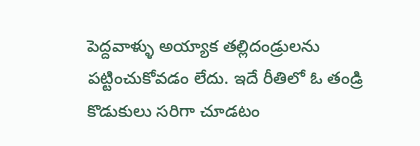పెద్దవాళ్ళు అయ్యాక తల్లిదండ్రులను పట్టించుకోవడం లేదు. ఇదే రీతిలో ఓ తండ్రి కొడుకులు సరిగా చూడటం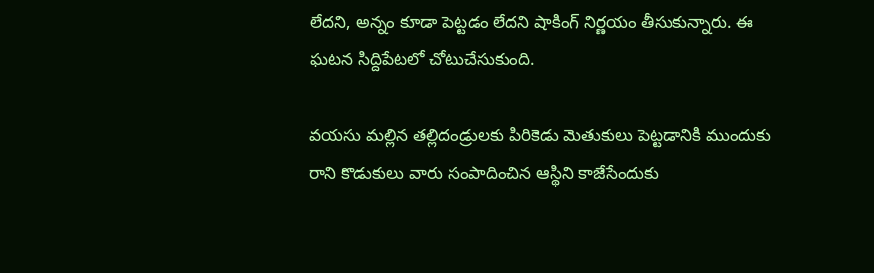లేదని, అన్నం కూడా పెట్టడం లేదని షాకింగ్ నిర్ణయం తీసుకున్నారు. ఈ ఘటన సిద్దిపేటలో చోటుచేసుకుంది.

వయసు మల్లిన తల్లిదండ్రులకు పిరికెడు మెతుకులు పెట్టడానికి ముందుకు రాని కొడుకులు వారు సంపాదించిన ఆస్థిని కాజేసేందుకు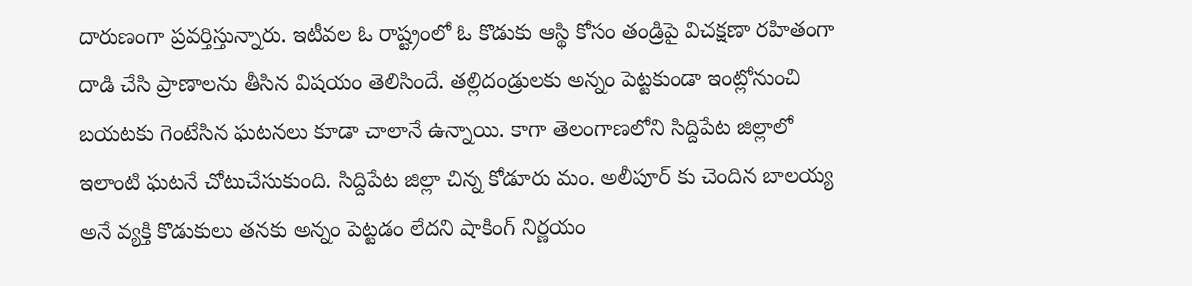దారుణంగా ప్రవర్తిస్తున్నారు. ఇటీవల ఓ రాష్ట్రంలో ఓ కొడుకు ఆస్థి కోసం తండ్రిపై విచక్షణా రహితంగా దాడి చేసి ప్రాణాలను తీసిన విషయం తెలిసిందే. తల్లిదండ్రులకు అన్నం పెట్టకుండా ఇంట్లోనుంచి బయటకు గెంటేసిన ఘటనలు కూడా చాలానే ఉన్నాయి. కాగా తెలంగాణలోని సిద్దిపేట జిల్లాలో ఇలాంటి ఘటనే చోటుచేసుకుంది. సిద్దిపేట జిల్లా చిన్న కోడూరు మం. అలీపూర్ కు చెందిన బాలయ్య అనే వ్యక్తి కొడుకులు తనకు అన్నం పెట్టడం లేదని షాకింగ్ నిర్ణయం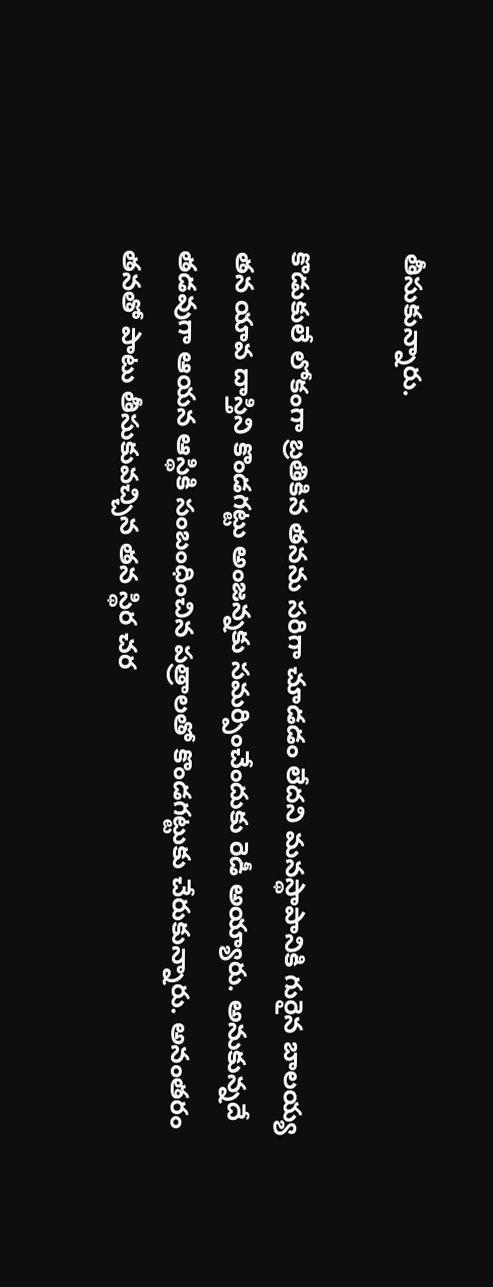తీసుకున్నారు.

కొడుకులే లోకంగా బ్రతికిన తనను సరిగా చూడడం లేదని మనస్థాపానికి గురైన బాలయ్య తన యావ దాస్తిని కొండగట్టు అంజన్నకు సమర్పించేందుకు రెడీ అయ్యారు. అనుకున్నదే తడవుగా ఆయన ఆస్థికి సంబంధించిన పత్రాలతో కొండగట్టుకు చేరుకున్నారు. అనంతరం తనతో పాటు తీసుకువచ్చిన తన స్థిర చర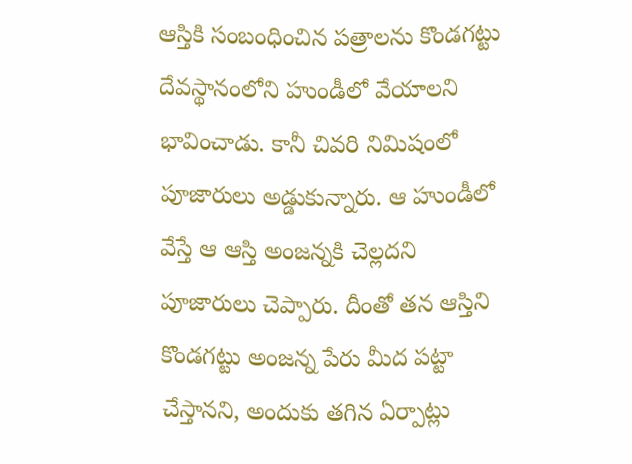ఆస్తికి సంబంధించిన పత్రాలను కొండగట్టు దేవస్థానంలోని హుండీలో వేయాలని భావించాడు. కానీ చివరి నిమిషంలో పూజారులు అడ్డుకున్నారు. ఆ హుండీలో వేస్తే ఆ ఆస్తి అంజన్నకి చెల్లదని పూజారులు చెప్పారు. దీంతో తన ఆస్తిని కొండగట్టు అంజన్న పేరు మీద పట్టా చేస్తానని, అందుకు తగిన ఏర్పాట్లు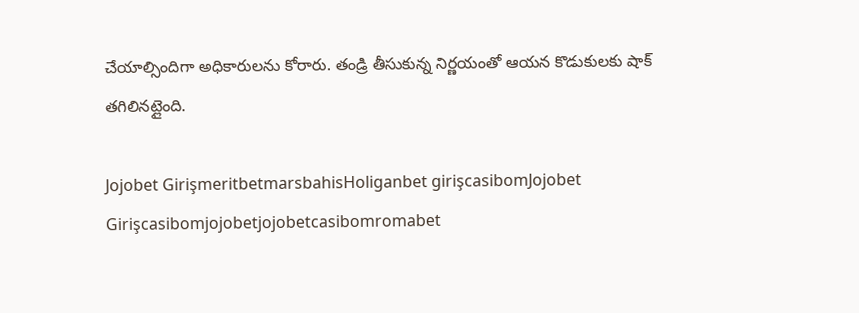చేయాల్సిందిగా అధికారులను కోరారు. తండ్రి తీసుకున్న నిర్ణయంతో ఆయన కొడుకులకు షాక్ తగిలినట్లైంది.

Jojobet GirişmeritbetmarsbahisHoliganbet girişcasibomJojobet Girişcasibomjojobetjojobetcasibomromabet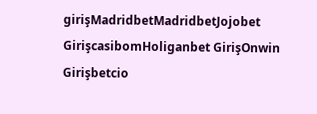girişMadridbetMadridbetJojobet GirişcasibomHoliganbet GirişOnwin Girişbetcio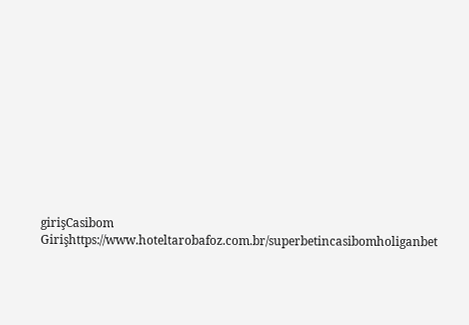girişCasibom Girişhttps://www.hoteltarobafoz.com.br/superbetincasibomholiganbet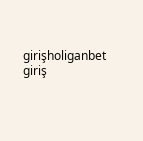girişholiganbet giriş